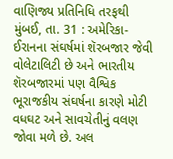વાણિજ્ય પ્રતિનિધિ તરફથી
મુંબઈ, તા. 31 : અમેરિકા-ઈરાનના સંઘર્ષમાં શૅરબજાર જેવી વોલેટાલિટી છે અને ભારતીય શૅરબજારમાં પણ વૈશ્વિક ભૂરાજકીય સંઘર્ષના કારણે મોટી વધઘટ અને સાવચેતીનું વલણ જોવા મળે છે. અલ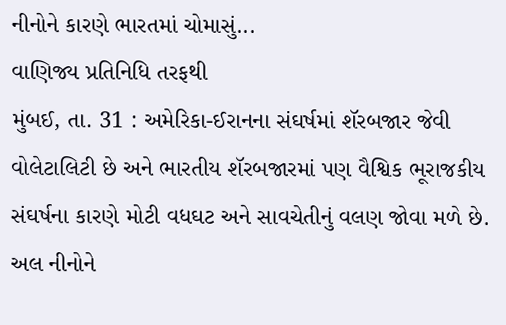નીનોને કારણે ભારતમાં ચોમાસું...
વાણિજ્ય પ્રતિનિધિ તરફથી
મુંબઈ, તા. 31 : અમેરિકા-ઈરાનના સંઘર્ષમાં શૅરબજાર જેવી વોલેટાલિટી છે અને ભારતીય શૅરબજારમાં પણ વૈશ્વિક ભૂરાજકીય સંઘર્ષના કારણે મોટી વધઘટ અને સાવચેતીનું વલણ જોવા મળે છે. અલ નીનોને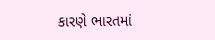કારણે ભારતમાં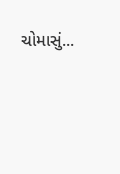ચોમાસું...